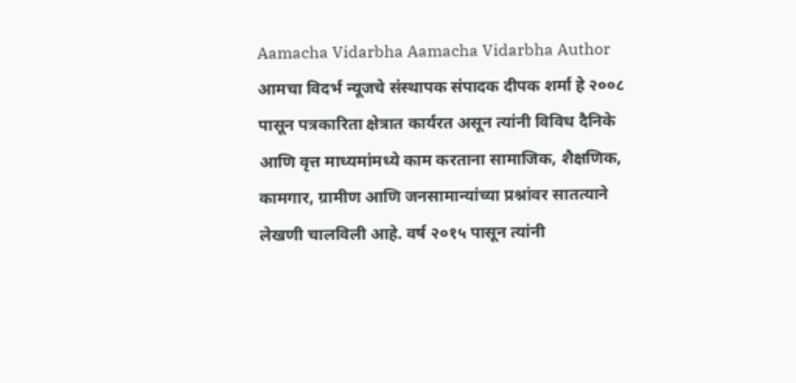Aamacha Vidarbha Aamacha Vidarbha Author आमचा विदर्भ न्यूजचे संस्थापक संपादक दीपक शर्मा हे २००८ पासून पत्रकारिता क्षेत्रात कार्यरत असून त्यांनी विविध दैनिके आणि वृत्त माध्यमांमध्ये काम करताना सामाजिक, शैक्षणिक, कामगार, ग्रामीण आणि जनसामान्यांच्या प्रश्नांवर सातत्याने लेखणी चालविली आहे. वर्ष २०१५ पासून त्यांनी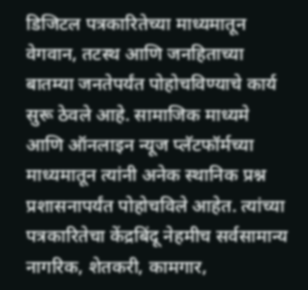डिजिटल पत्रकारितेच्या माध्यमातून वेगवान, तटस्थ आणि जनहिताच्या बातम्या जनतेपर्यंत पोहोचविण्याचे कार्य सुरू ठेवले आहे. सामाजिक माध्यमे आणि ऑनलाइन न्यूज प्लॅटफॉर्मच्या माध्यमातून त्यांनी अनेक स्थानिक प्रश्न प्रशासनापर्यंत पोहोचविले आहेत. त्यांच्या पत्रकारितेचा केंद्रबिंदू नेहमीच सर्वसामान्य नागरिक, शेतकरी, कामगार,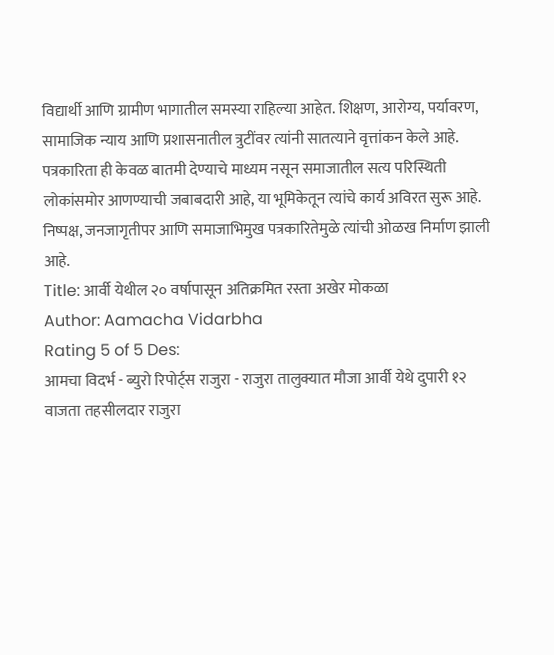विद्यार्थी आणि ग्रामीण भागातील समस्या राहिल्या आहेत. शिक्षण, आरोग्य, पर्यावरण, सामाजिक न्याय आणि प्रशासनातील त्रुटींवर त्यांनी सातत्याने वृत्तांकन केले आहे. पत्रकारिता ही केवळ बातमी देण्याचे माध्यम नसून समाजातील सत्य परिस्थिती लोकांसमोर आणण्याची जबाबदारी आहे, या भूमिकेतून त्यांचे कार्य अविरत सुरू आहे. निष्पक्ष, जनजागृतीपर आणि समाजाभिमुख पत्रकारितेमुळे त्यांची ओळख निर्माण झाली आहे.
Title: आर्वी येथील २० वर्षापासून अतिक्रमित रस्ता अखेर मोकळा
Author: Aamacha Vidarbha
Rating 5 of 5 Des:
आमचा विदर्भ - ब्युरो रिपोर्ट्स राजुरा - राजुरा तालुक्यात मौजा आर्वी येथे दुपारी १२ वाजता तहसीलदार राजुरा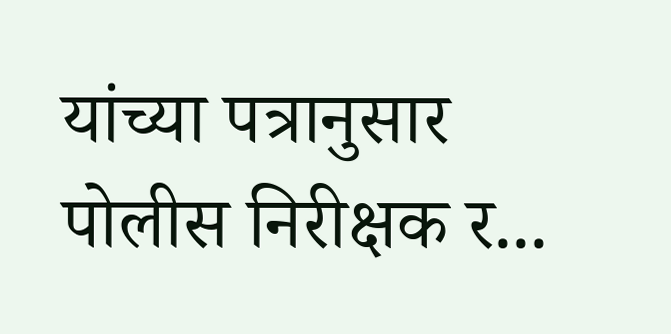यांच्या पत्रानुसार पोलीस निरीक्षक र...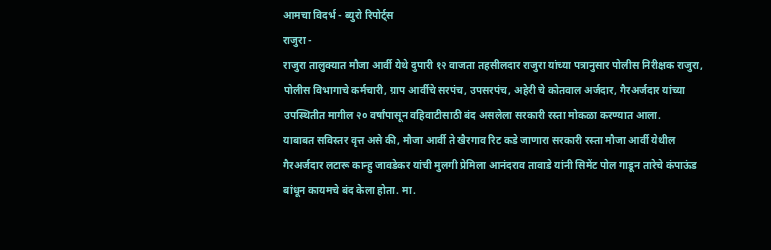आमचा विदर्भ - ब्युरो रिपोर्ट्स
राजुरा -
राजुरा तालुक्यात मौजा आर्वी येथे दुपारी १२ वाजता तहसीलदार राजुरा यांच्या पत्रानुसार पोलीस निरीक्षक राजुरा, पोलीस विभागाचे कर्मचारी, ग्राप आर्वीचे सरपंच, उपसरपंच, अहेरी चे कोतवाल अर्जदार, गैरअर्जदार यांच्या उपस्थितीत मागील २० वर्षांपासून वहिवाटीसाठी बंद असलेला सरकारी रस्ता मोकळा करण्यात आला.
याबाबत सविस्तर वृत्त असे की, मौजा आर्वी ते खैरगाव रिट कडे जाणारा सरकारी रस्ता मौजा आर्वी येथील गैरअर्जदार लटारू कान्हु जावडेकर यांची मुलगी प्रेमिला आनंदराव तावाडे यांनी सिमेंट पोल गाडून तारेचे कंपाऊंड बांधून कायमचे बंद केला होता. मा.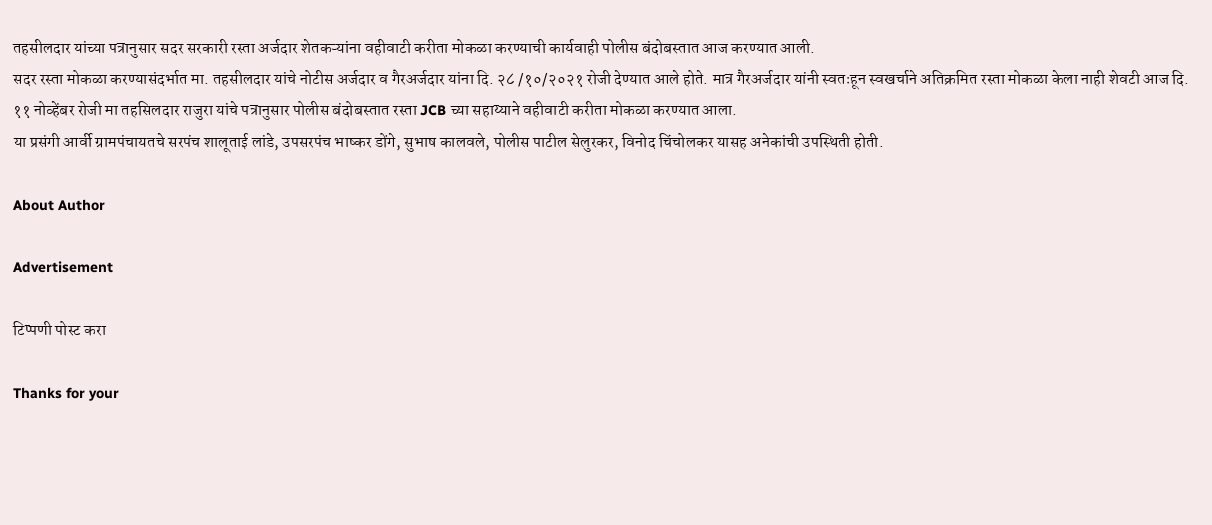तहसीलदार यांच्या पत्रानुसार सदर सरकारी रस्ता अर्जदार शेतकऱ्यांना वहीवाटी करीता मोकळा करण्याची कार्यवाही पोलीस बंदोबस्तात आज करण्यात आली.
सदर रस्ता मोकळा करण्यासंदर्भात मा. तहसीलदार यांचे नोटीस अर्जदार व गैरअर्जदार यांना दि. २८ /१०/२०२१ रोजी देण्यात आले होते. मात्र गैरअर्जदार यांनी स्वतःहून स्वखर्चाने अतिक्रमित रस्ता मोकळा केला नाही शेवटी आज दि. ११ नोव्हेंबर रोजी मा तहसिलदार राजुरा यांचे पत्रानुसार पोलीस बंदोबस्तात रस्ता JCB च्या सहाय्याने वहीवाटी करीता मोकळा करण्यात आला.
या प्रसंगी आर्वी ग्रामपंचायतचे सरपंच शालूताई लांडे, उपसरपंच भाष्कर डोंगे, सुभाष कालवले, पोलीस पाटील सेलुरकर, विनोद चिंचोलकर यासह अनेकांची उपस्थिती होती.

About Author

Advertisement

टिप्पणी पोस्ट करा

Thanks for your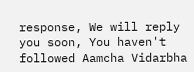response, We will reply you soon, You haven't followed Aamcha Vidarbha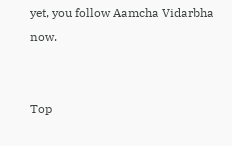yet, you follow Aamcha Vidarbha now.


Top